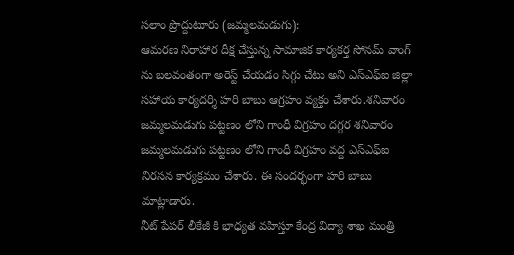సలాం ప్రొద్దుటూరు (జమ్మలమడుగు):
ఆమరణ నిరాహార దీక్ష చేస్తున్న సామాజిక కార్యకర్త సోనమ్ వాంగ్ ను బలవంతంగా అరెస్ట్ చేయడం సిగ్గు చేటు అని ఎస్ఎఫ్ఐ జిల్లా సహాయ కార్యదర్శి హరి బాబు ఆగ్రహం వ్యక్తం చేశారు.శనివారం జమ్మలమడుగు పట్టణం లోని గాంధీ విగ్రహం దగ్గర శనివారం జమ్మలమడుగు పట్టణం లోని గాంధీ విగ్రహం వద్ద ఎస్ఎఫ్ఐ నిరసన కార్యక్రమం చేశారు. ఈ సందర్భంగా హరి బాబు మాట్లాడారు.
నీట్ పేపర్ లీకేజీ కి భాధ్యత వహిస్తూ కేంద్ర విద్యా శాఖ మంత్రి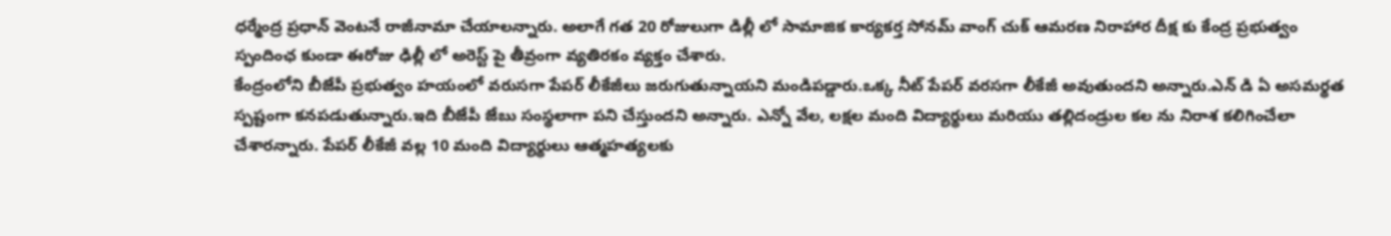ధర్మేంద్ర ప్రధాన్ వెంటనే రాజీనామా చేయాలన్నారు. అలాగే గత 20 రోజులుగా డిల్లీ లో సామాజిక కార్యకర్త సోనమ్ వాంగ్ చుక్ ఆమరణ నిరాహార దీక్ష కు కేంద్ర ప్రభుత్వం స్పందింఛ కుండా ఈరోజు ఢిల్లీ లో అరెస్ట్ పై తీవ్రంగా వ్యతిరకం వ్యక్తం చేశారు.
కేంద్రంలోని బీజేపీ ప్రభుత్వం హయంలో వరుసగా పేపర్ లీకేజీలు జరుగుతున్నాయని మండిపడ్డారు.ఒక్క నీట్ పేపర్ వరసగా లీకేజీ అవుతుందని అన్నారు.ఎన్ డి ఏ అసమర్థత స్పష్టంగా కనపడుతున్నారు.ఇది బీజేపీ జేబు సంస్థలాగా పని చేస్తుందని అన్నారు. ఎన్నో వేల, లక్షల మంది విద్యార్థులు మరియు తల్లిదండ్రుల కల ను నిరాశ కలిగించేలా చేశారన్నారు. పేపర్ లీకేజీ వల్ల 10 మంది విద్యార్థులు ఆత్మహత్యలకు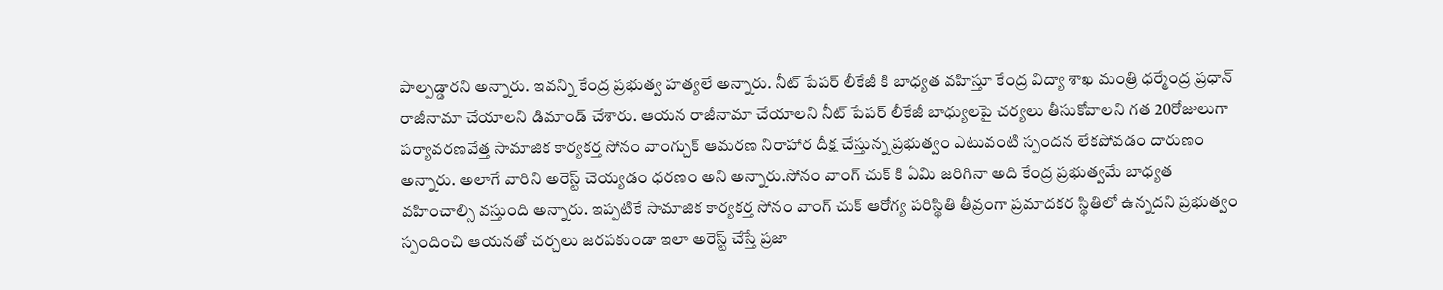పాల్పడ్డారని అన్నారు. ఇవన్ని కేంద్ర ప్రభుత్వ హత్యలే అన్నారు. నీట్ పేపర్ లీకేజీ కి బాధ్యత వహిస్తూ కేంద్ర విద్యా శాఖ మంత్రి ధర్మేంద్ర ప్రధాన్ రాజీనామా చేయాలని డిమాండ్ చేశారు. ఆయన రాజీనామా చేయాలని నీట్ పేపర్ లీకేజీ బాధ్యులపై చర్యలు తీసుకోవాలని గత 20రోజులుగా పర్యావరణవేత్త సామాజిక కార్యకర్త సోనం వాంగ్చుక్ ఆమరణ నిరాహార దీక్ష చేస్తున్న ప్రభుత్వం ఎటువంటి స్పందన లేకపోవడం దారుణం అన్నారు. అలాగే వారిని అరెస్ట్ చెయ్యడం ధరణం అని అన్నారు.సోనం వాంగ్ చుక్ కి ఏమి జరిగినా అది కేంద్ర ప్రభుత్వమే బాధ్యత వహించాల్సి వస్తుంది అన్నారు. ఇప్పటికే సామాజిక కార్యకర్త సోనం వాంగ్ చుక్ ఆరోగ్య పరిస్థితి తీవ్రంగా ప్రమాదకర స్థితిలో ఉన్నదని ప్రభుత్వం స్పందించి ఆయనతో చర్చలు జరపకుండా ఇలా అరెస్ట్ చేస్తే ప్రజా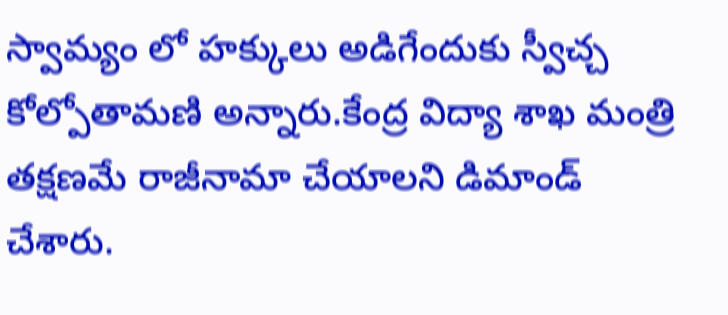స్వామ్యం లో హక్కులు అడిగేందుకు స్వీచ్చ కోల్పోతామణి అన్నారు.కేంద్ర విద్యా శాఖ మంత్రి తక్షణమే రాజీనామా చేయాలని డిమాండ్ చేశారు.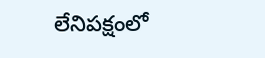లేనిపక్షంలో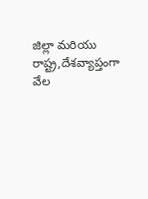జిల్లా మరియు రాష్ట్ర,దేశవ్యాప్తంగా వేల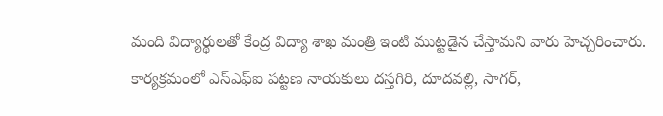మంది విద్యార్థులతో కేంద్ర విద్యా శాఖ మంత్రి ఇంటి ముట్టడైన చేస్తామని వారు హెచ్చరించారు. కార్యక్రమంలో ఎస్ఎఫ్ఐ పట్టణ నాయకులు దస్తగిరి, దూదవల్లి, సాగర్,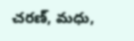చరణ్, మధు,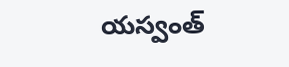యస్వంత్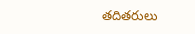తదితరులు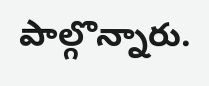పాల్గొన్నారు.